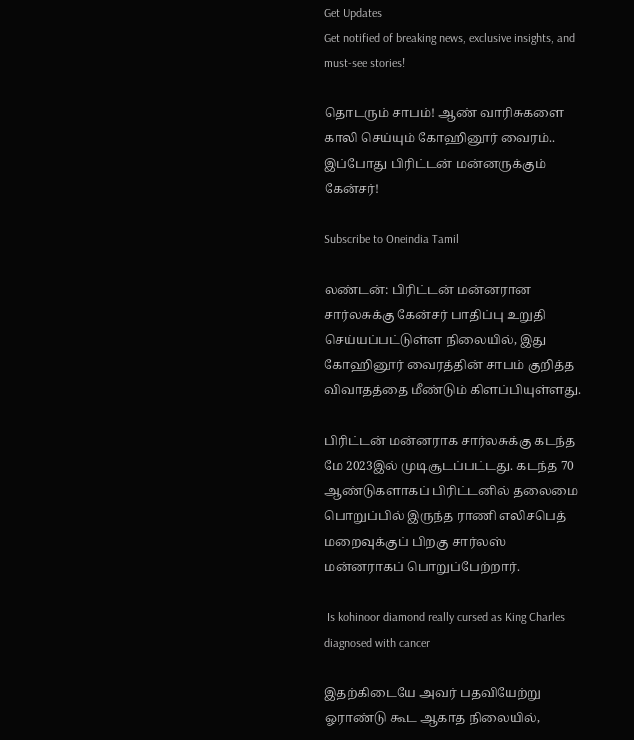Get Updates
Get notified of breaking news, exclusive insights, and must-see stories!

தொடரும் சாபம்! ஆண் வாரிசுகளை காலி செய்யும் கோஹினூர் வைரம்.. இப்போது பிரிட்டன் மன்னருக்கும் கேன்சர்!

Subscribe to Oneindia Tamil

லண்டன்: பிரிட்டன் மன்னரான சார்லசுக்கு கேன்சர் பாதிப்பு உறுதி செய்யப்பட்டுள்ள நிலையில், இது கோஹினூர் வைரத்தின் சாபம் குறித்த விவாதத்தை மீண்டும் கிளப்பியுள்ளது.

பிரிட்டன் மன்னராக சார்லசுக்கு கடந்த மே 2023இல் முடிசூடப்பட்டது. கடந்த 70 ஆண்டுகளாகப் பிரிட்டனில் தலைமை பொறுப்பில் இருந்த ராணி எலிசபெத் மறைவுக்குப் பிறகு சார்லஸ் மன்னராகப் பொறுப்பேற்றார்.

 Is kohinoor diamond really cursed as King Charles diagnosed with cancer

இதற்கிடையே அவர் பதவியேற்று ஓராண்டு கூட ஆகாத நிலையில்,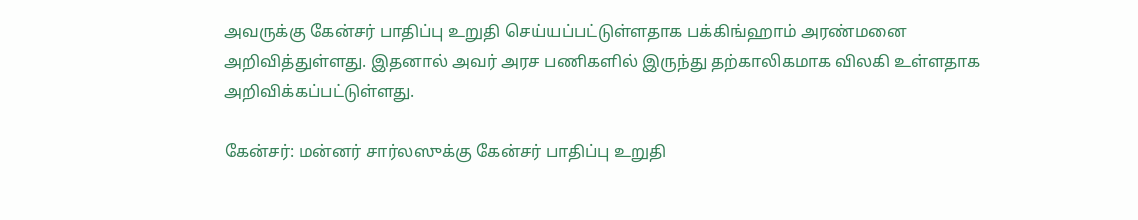அவருக்கு கேன்சர் பாதிப்பு உறுதி செய்யப்பட்டுள்ளதாக பக்கிங்ஹாம் அரண்மனை அறிவித்துள்ளது. இதனால் அவர் அரச பணிகளில் இருந்து தற்காலிகமாக விலகி உள்ளதாக அறிவிக்கப்பட்டுள்ளது.

கேன்சர்: மன்னர் சார்லஸுக்கு கேன்சர் பாதிப்பு உறுதி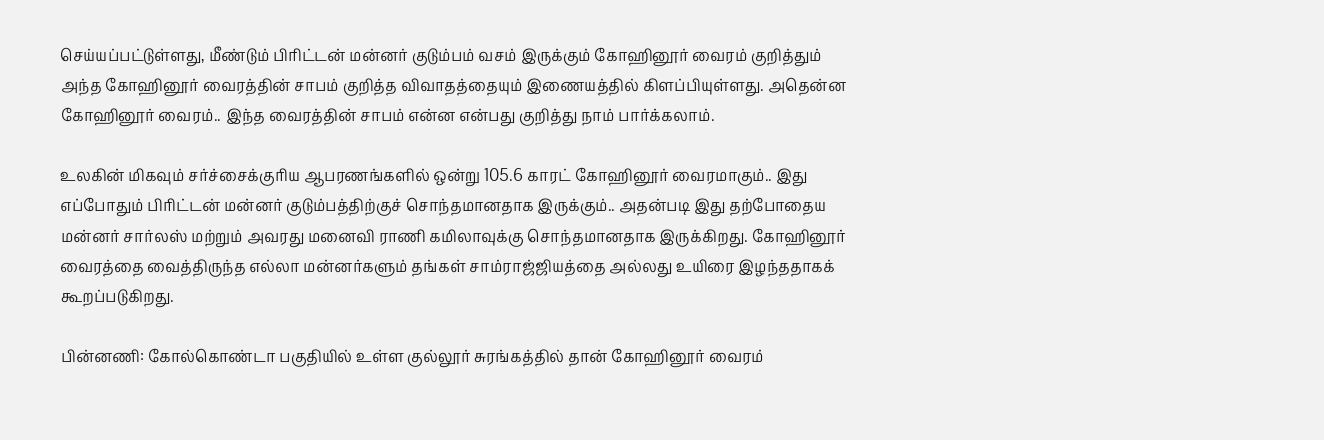செய்யப்பட்டுள்ளது, மீண்டும் பிரிட்டன் மன்னர் குடும்பம் வசம் இருக்கும் கோஹினூர் வைரம் குறித்தும் அந்த கோஹினூர் வைரத்தின் சாபம் குறித்த விவாதத்தையும் இணையத்தில் கிளப்பியுள்ளது. அதென்ன கோஹினூர் வைரம்.. இந்த வைரத்தின் சாபம் என்ன என்பது குறித்து நாம் பார்க்கலாம்.

உலகின் மிகவும் சர்ச்சைக்குரிய ஆபரணங்களில் ஒன்று 105.6 காரட் கோஹினூர் வைரமாகும்.. இது எப்போதும் பிரிட்டன் மன்னர் குடும்பத்திற்குச் சொந்தமானதாக இருக்கும்.. அதன்படி இது தற்போதைய மன்னர் சார்லஸ் மற்றும் அவரது மனைவி ராணி கமிலாவுக்கு சொந்தமானதாக இருக்கிறது. கோஹினூர் வைரத்தை வைத்திருந்த எல்லா மன்னர்களும் தங்கள் சாம்ராஜ்ஜியத்தை அல்லது உயிரை இழந்ததாகக் கூறப்படுகிறது.

பின்னணி: கோல்கொண்டா பகுதியில் உள்ள குல்லூர் சுரங்கத்தில் தான் கோஹினூர் வைரம்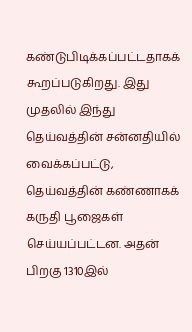கண்டுபிடிக்கப்பட்டதாகக் கூறப்படுகிறது. இது முதலில் இந்து தெய்வத்தின் சன்னதியில் வைக்கப்பட்டு, தெய்வத்தின் கண்ணாகக் கருதி பூஜைகள் செய்யப்பட்டன. அதன் பிறகு 1310இல்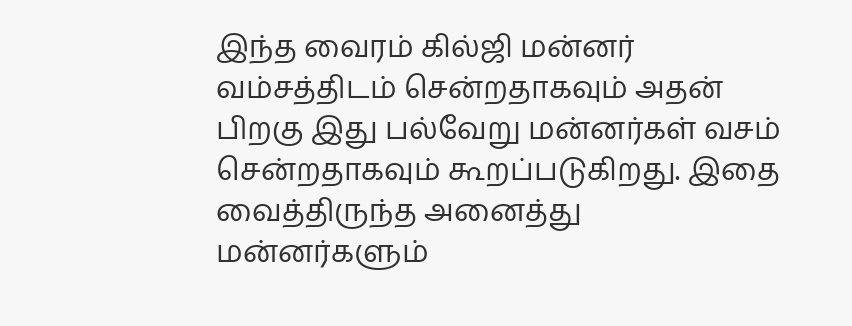இந்த வைரம் கில்ஜி மன்னர் வம்சத்திடம் சென்றதாகவும் அதன் பிறகு இது பல்வேறு மன்னர்கள் வசம் சென்றதாகவும் கூறப்படுகிறது. இதை வைத்திருந்த அனைத்து மன்னர்களும்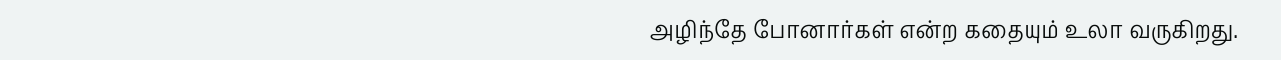அழிந்தே போனார்கள் என்ற கதையும் உலா வருகிறது.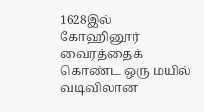1628இல் கோஹினூர் வைரத்தைக் கொண்ட ஒரு மயில் வடிவிலான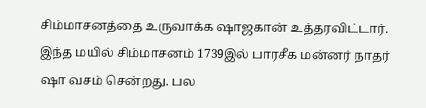சிம்மாசனத்தை உருவாக்க ஷாஜகான் உத்தரவிட்டார். இந்த மயில் சிம்மாசனம் 1739இல் பாரசீக மன்னர் நாதர் ஷா வசம் சென்றது. பல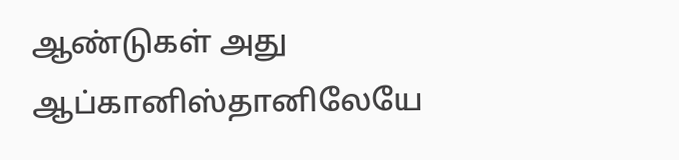ஆண்டுகள் அது ஆப்கானிஸ்தானிலேயே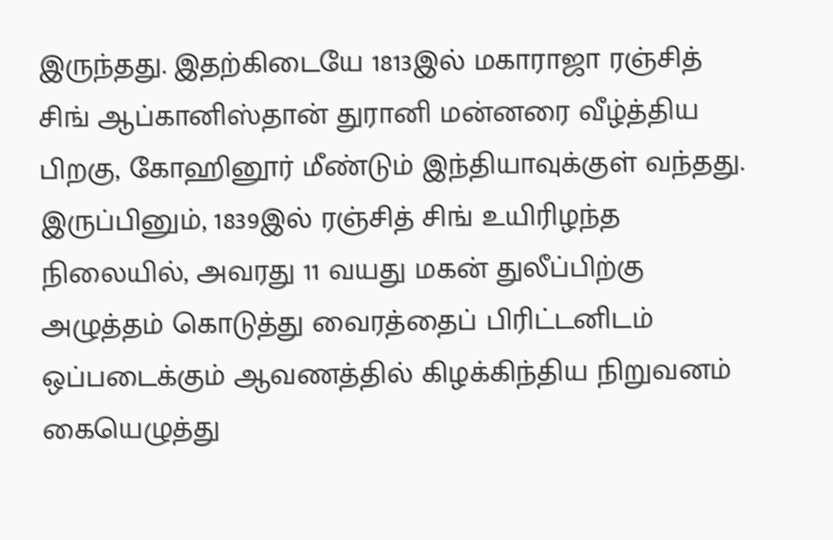இருந்தது. இதற்கிடையே 1813இல் மகாராஜா ரஞ்சித் சிங் ஆப்கானிஸ்தான் துரானி மன்னரை வீழ்த்திய பிறகு, கோஹினூர் மீண்டும் இந்தியாவுக்குள் வந்தது. இருப்பினும், 1839இல் ரஞ்சித் சிங் உயிரிழந்த நிலையில், அவரது 11 வயது மகன் துலீப்பிற்கு அழுத்தம் கொடுத்து வைரத்தைப் பிரிட்டனிடம் ஒப்படைக்கும் ஆவணத்தில் கிழக்கிந்திய நிறுவனம் கையெழுத்து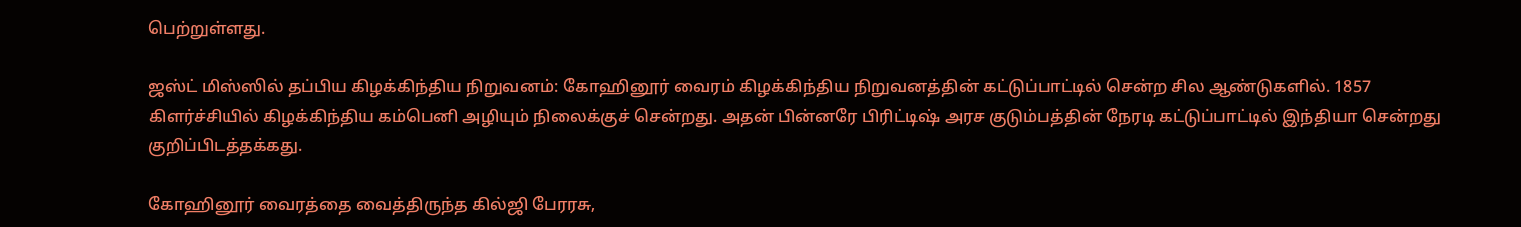பெற்றுள்ளது.

ஜஸ்ட் மிஸ்ஸில் தப்பிய கிழக்கிந்திய நிறுவனம்: கோஹினூர் வைரம் கிழக்கிந்திய நிறுவனத்தின் கட்டுப்பாட்டில் சென்ற சில ஆண்டுகளில். 1857 கிளர்ச்சியில் கிழக்கிந்திய கம்பெனி அழியும் நிலைக்குச் சென்றது. அதன் பின்னரே பிரிட்டிஷ் அரச குடும்பத்தின் நேரடி கட்டுப்பாட்டில் இந்தியா சென்றது குறிப்பிடத்தக்கது.

கோஹினூர் வைரத்தை வைத்திருந்த கில்ஜி பேரரசு,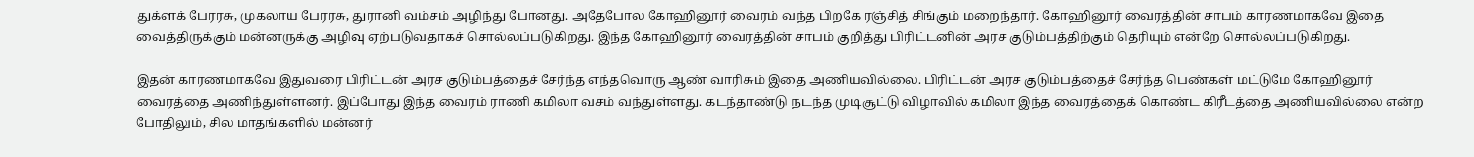துக்ளக் பேரரசு, முகலாய பேரரசு, துரானி வம்சம் அழிந்து போனது. அதேபோல கோஹினூர் வைரம் வந்த பிறகே ரஞ்சித் சிங்கும் மறைந்தார். கோஹினூர் வைரத்தின் சாபம் காரணமாகவே இதை வைத்திருக்கும் மன்னருக்கு அழிவு ஏற்படுவதாகச் சொல்லப்படுகிறது. இந்த கோஹினூர் வைரத்தின் சாபம் குறித்து பிரிட்டனின் அரச குடும்பத்திற்கும் தெரியும் என்றே சொல்லப்படுகிறது.

இதன் காரணமாகவே இதுவரை பிரிட்டன் அரச குடும்பத்தைச் சேர்ந்த எந்தவொரு ஆண் வாரிசும் இதை அணியவில்லை. பிரிட்டன் அரச குடும்பத்தைச் சேர்ந்த பெண்கள் மட்டுமே கோஹினூர் வைரத்தை அணிந்துள்ளனர். இப்போது இந்த வைரம் ராணி கமிலா வசம் வந்துள்ளது. கடந்தாண்டு நடந்த முடிசூட்டு விழாவில் கமிலா இந்த வைரத்தைக் கொண்ட கிரீடத்தை அணியவில்லை என்ற போதிலும், சில மாதங்களில் மன்னர்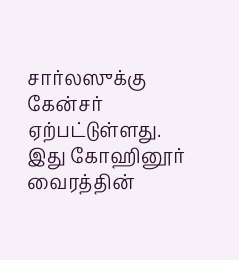சார்லஸுக்கு கேன்சர் ஏற்பட்டுள்ளது. இது கோஹினூர் வைரத்தின்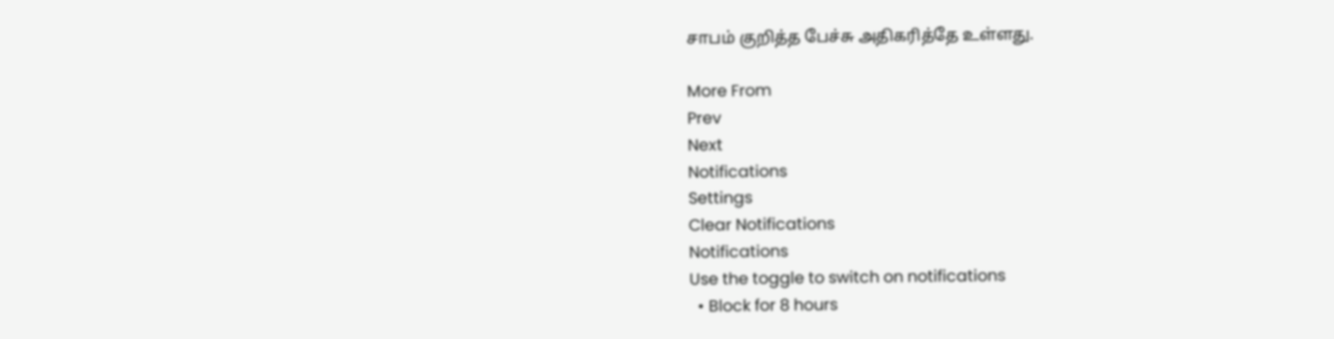சாபம் குறித்த பேச்சு அதிகரித்தே உள்ளது.

More From
Prev
Next
Notifications
Settings
Clear Notifications
Notifications
Use the toggle to switch on notifications
  • Block for 8 hours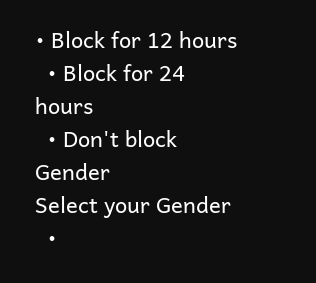• Block for 12 hours
  • Block for 24 hours
  • Don't block
Gender
Select your Gender
  •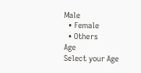Male
  • Female
  • Others
Age
Select your Age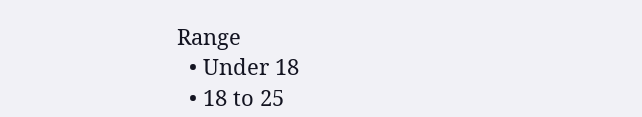Range
  • Under 18
  • 18 to 25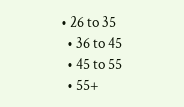• 26 to 35
  • 36 to 45
  • 45 to 55
  • 55+